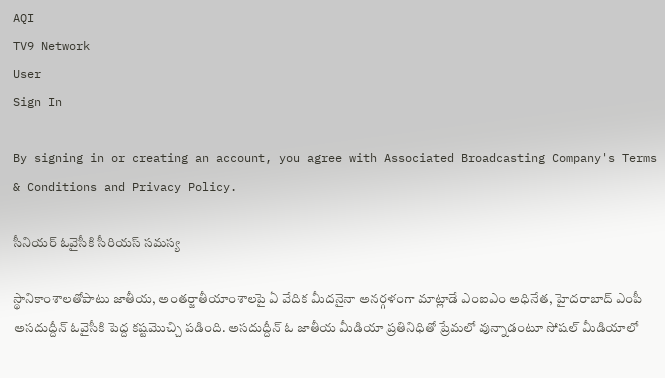AQI
TV9 Network
User
Sign In

By signing in or creating an account, you agree with Associated Broadcasting Company's Terms & Conditions and Privacy Policy.

సీనియర్ ఓవైసీకి సీరియస్ సమస్య

స్థానికాంశాలతోపాటు జాతీయ, అంతర్జాతీయాంశాలపై ఏ వేదిక మీదనైనా అనర్గళంగా మాట్లాడే ఎంఐఎం అధినేత, హైదరాబాద్ ఎంపీ అసదుద్దీన్ ఓవైసీకి పెద్ద కష్టమొచ్చి పడింది. అసదుద్దీన్ ఓ జాతీయ మీడియా ప్రతినిధితో ప్రేమలో వున్నాడంటూ సోషల్ మీడియాలో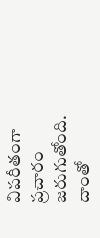విపరీతంగా ప్రచారం జరుగుతోంది. దాంతో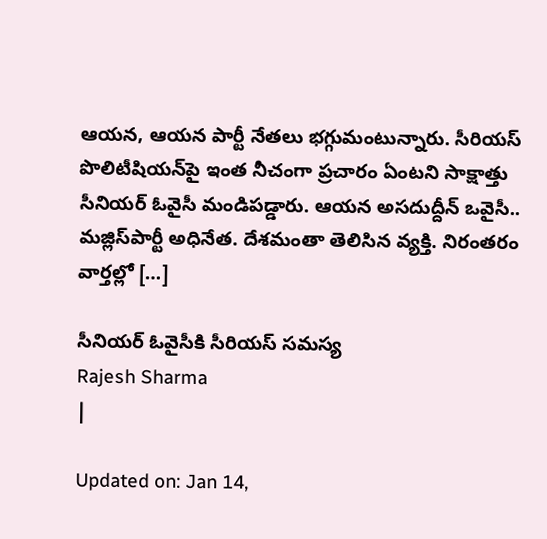ఆయన, ఆయన పార్టీ నేతలు భగ్గుమంటున్నారు. సీరియస్ పొలిటీషియన్‌పై ఇంత నీచంగా ప్రచారం ఏంటని సాక్షాత్తు సీనియర్ ఓవైసీ మండిపడ్డారు. ఆయన అసదుద్దీన్‌ ఒవైసీ.. మజ్లిస్‌పార్టీ అధినేత. దేశమంతా తెలిసిన వ్యక్తి. నిరంతరం వార్తల్లో […]

సీనియర్ ఓవైసీకి సీరియస్ సమస్య
Rajesh Sharma
|

Updated on: Jan 14,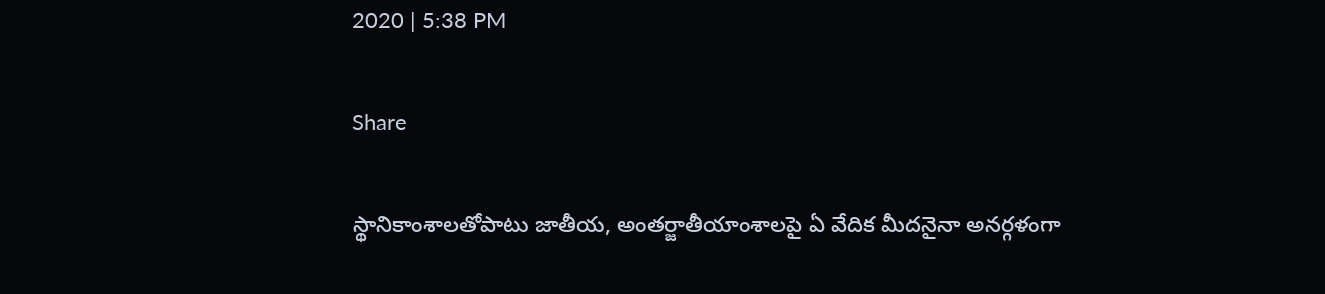2020 | 5:38 PM

Share

స్థానికాంశాలతోపాటు జాతీయ, అంతర్జాతీయాంశాలపై ఏ వేదిక మీదనైనా అనర్గళంగా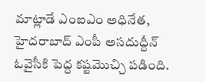మాట్లాడే ఎంఐఎం అధినేత, హైదరాబాద్ ఎంపీ అసదుద్దీన్ ఓవైసీకి పెద్ద కష్టమొచ్చి పడింది.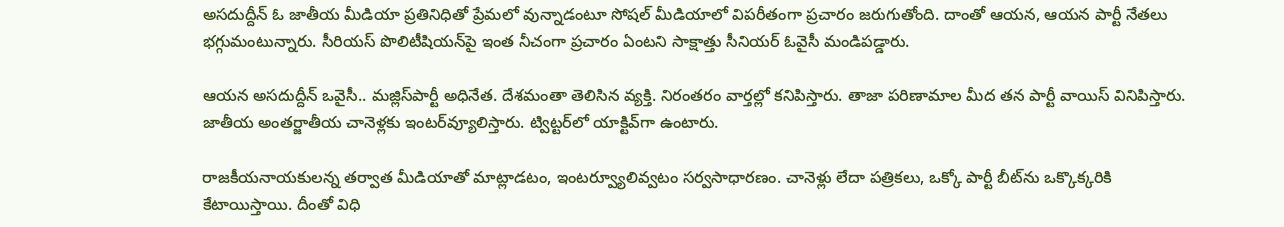అసదుద్దీన్ ఓ జాతీయ మీడియా ప్రతినిధితో ప్రేమలో వున్నాడంటూ సోషల్ మీడియాలో విపరీతంగా ప్రచారం జరుగుతోంది. దాంతో ఆయన, ఆయన పార్టీ నేతలు భగ్గుమంటున్నారు. సీరియస్ పొలిటీషియన్‌పై ఇంత నీచంగా ప్రచారం ఏంటని సాక్షాత్తు సీనియర్ ఓవైసీ మండిపడ్డారు.

ఆయన అసదుద్దీన్‌ ఒవైసీ.. మజ్లిస్‌పార్టీ అధినేత. దేశమంతా తెలిసిన వ్యక్తి. నిరంతరం వార్తల్లో కనిపిస్తారు. తాజా పరిణామాల మీద తన పార్టీ వాయిస్‌ వినిపిస్తారు. జాతీయ అంతర్జాతీయ చానెళ్లకు ఇంటర్‌వ్యూలిస్తారు. ట్విట్టర్‌లో యాక్టివ్‌గా ఉంటారు.

రాజకీయనాయకులన్న తర్వాత మీడియాతో మాట్లాడటం, ఇంటర్వ్యూలివ్వటం సర్వసాధారణం. చానెళ్లు లేదా పత్రికలు, ఒక్కో పార్టీ బీట్‌ను ఒక్కొక్కరికి కేటాయిస్తాయి. దీంతో విధి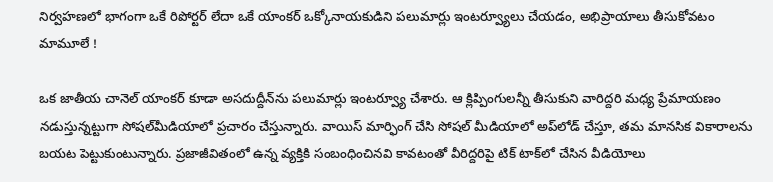నిర్వహణలో భాగంగా ఒకే రిపోర్టర్‌ లేదా ఒకే యాంకర్‌ ఒక్కోనాయకుడిని పలుమార్లు ఇంటర్వ్యూలు చేయడం, అభిప్రాయాలు తీసుకోవటం మామూలే !

ఒక జాతీయ చానెల్‌ యాంకర్‌ కూడా అసదుద్దీన్‌ను పలుమార్లు ఇంటర్వ్యూ చేశారు. ఆ క్లిప్పింగులన్నీ తీసుకుని వారిద్దరి మధ్య ప్రేమాయణం నడుస్తున్నట్టుగా సోషల్‌మీడియాలో ప్రచారం చేస్తున్నారు. వాయిస్‌ మార్ఫింగ్‌ చేసి సోషల్‌ మీడియాలో అప్‌లోడ్‌ చేస్తూ, తమ మానసిక వికారాలను బయట పెట్టుకుంటున్నారు. ప్రజాజీవితంలో ఉన్న వ్యక్తికి సంబంధించినవి కావటంతో వీరిద్దరిపై టిక్ టాక్‌లో చేసిన వీడియోలు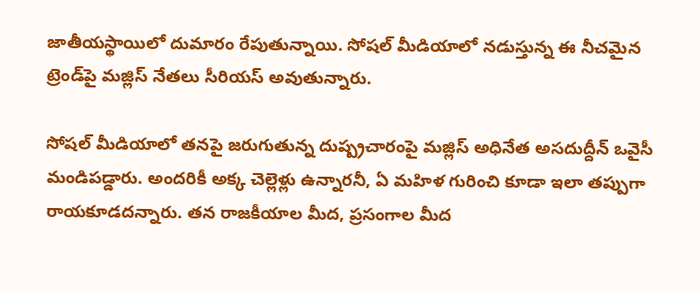జాతీయస్థాయిలో దుమారం రేపుతున్నాయి. సోషల్‌ మీడియాలో నడుస్తున్న ఈ నీచమైన ట్రెండ్‌పై మజ్లిస్‌ నేతలు సీరియస్‌ అవుతున్నారు.

సోషల్‌ మీడియాలో తనపై జరుగుతున్న దుష్ప్రచారంపై మజ్లిస్‌ అధినేత అసదుద్దీన్‌ ఒవైసీ మండిపడ్డారు. అందరికీ అక్క చెల్లెళ్లు ఉన్నారనీ, ఏ మహిళ గురించి కూడా ఇలా తప్పుగా రాయకూడదన్నారు. తన రాజకీయాల మీద, ప్రసంగాల మీద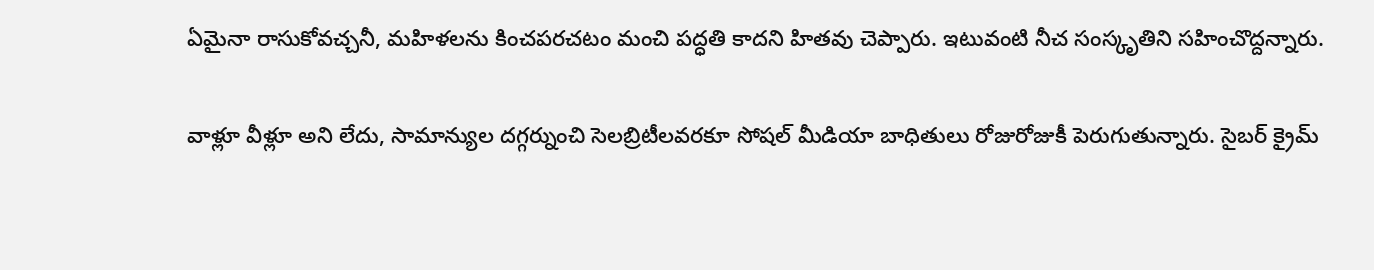ఏమైనా రాసుకోవచ్చనీ, మహిళలను కించపరచటం మంచి పద్ధతి కాదని హితవు చెప్పారు. ఇటువంటి నీచ సంస్కృతిని సహించొద్దన్నారు.

వాళ్లూ వీళ్లూ అని లేదు, సామాన్యుల దగ్గర్నుంచి సెలబ్రిటీలవరకూ సోషల్‌ మీడియా బాధితులు రోజురోజుకీ పెరుగుతున్నారు. సైబర్‌ క్రైమ్‌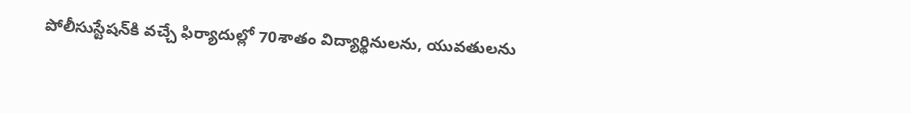పోలీసుస్టేషన్‌కి వచ్చే ఫిర్యాదుల్లో 70శాతం విద్యార్థినులను, యువతులను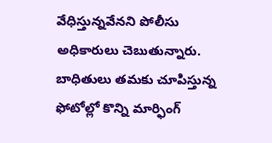వేధిస్తున్నవేనని పోలీసు అధికారులు చెబుతున్నారు. బాధితులు తమకు చూపిస్తున్న ఫోటోల్లో కొన్ని మార్ఫింగ్‌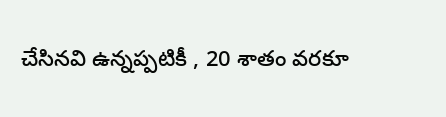చేసినవి ఉన్నప్పటికీ , 20 శాతం వరకూ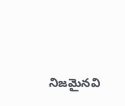నిజమైనవి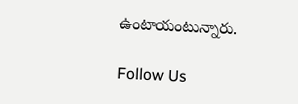ఉంటాయంటున్నారు.

Follow Us